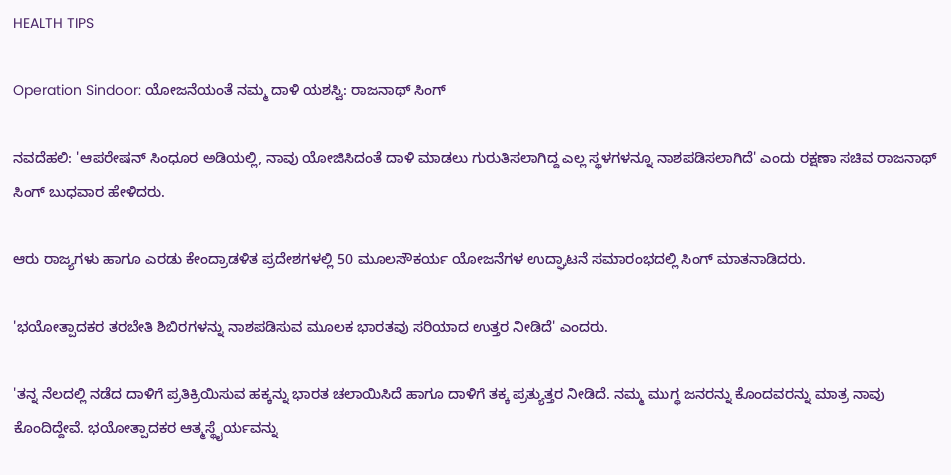HEALTH TIPS

Operation Sindoor: ಯೋಜನೆಯಂತೆ ನಮ್ಮ ದಾಳಿ ಯಶಸ್ವಿ: ರಾಜನಾಥ್ ಸಿಂಗ್

ನವದೆಹಲಿ: 'ಆಪರೇಷನ್‌ ಸಿಂಧೂರ ಅಡಿಯಲ್ಲಿ, ನಾವು ಯೋಜಿಸಿದಂತೆ ದಾಳಿ ಮಾಡಲು ಗುರುತಿಸಲಾಗಿದ್ದ ಎಲ್ಲ ಸ್ಥಳಗಳನ್ನೂ ನಾಶಪಡಿಸಲಾಗಿದೆ' ಎಂದು ರಕ್ಷಣಾ ಸಚಿವ ರಾಜನಾಥ್‌ ಸಿಂಗ್ ಬುಧವಾರ ಹೇಳಿದರು.

ಆರು ರಾಜ್ಯಗಳು ಹಾಗೂ ಎರಡು ಕೇಂದ್ರಾಡಳಿತ ಪ್ರದೇಶಗಳಲ್ಲಿ 50 ಮೂಲಸೌಕರ್ಯ ಯೋಜನೆಗಳ ಉದ್ಘಾಟನೆ ಸಮಾರಂಭದಲ್ಲಿ ಸಿಂಗ್‌ ಮಾತನಾಡಿದರು.

'ಭಯೋತ್ಪಾದಕರ ತರಬೇತಿ ಶಿಬಿರಗಳನ್ನು ನಾಶಪಡಿಸುವ ಮೂಲಕ ಭಾರತವು ಸರಿಯಾದ ಉತ್ತರ ನೀಡಿದೆ' ಎಂದರು.

'ತನ್ನ ನೆಲದಲ್ಲಿ ನಡೆದ ದಾಳಿಗೆ ಪ್ರತಿಕ್ರಿಯಿಸುವ ಹಕ್ಕನ್ನು ಭಾರತ ಚಲಾಯಿಸಿದೆ ಹಾಗೂ ದಾಳಿಗೆ ತಕ್ಕ ಪ್ರತ್ಯುತ್ತರ ನೀಡಿದೆ. ನಮ್ಮ ಮುಗ್ಧ ಜನರನ್ನು ಕೊಂದವರನ್ನು ಮಾತ್ರ ನಾವು ಕೊಂದಿದ್ದೇವೆ. ಭಯೋತ್ಪಾದಕರ ಆತ್ಮಸ್ಥೈರ್ಯವನ್ನು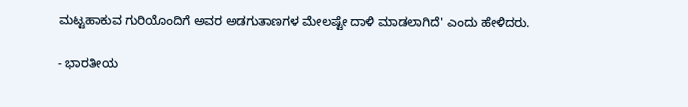ಮಟ್ಟಹಾಕುವ ಗುರಿಯೊಂದಿಗೆ ಅವರ ಅಡಗುತಾಣಗಳ ಮೇಲಷ್ಟೇ ದಾಳಿ ಮಾಡಲಾಗಿದೆ' ಎಂದು ಹೇಳಿದರು.

- ಭಾರತೀಯ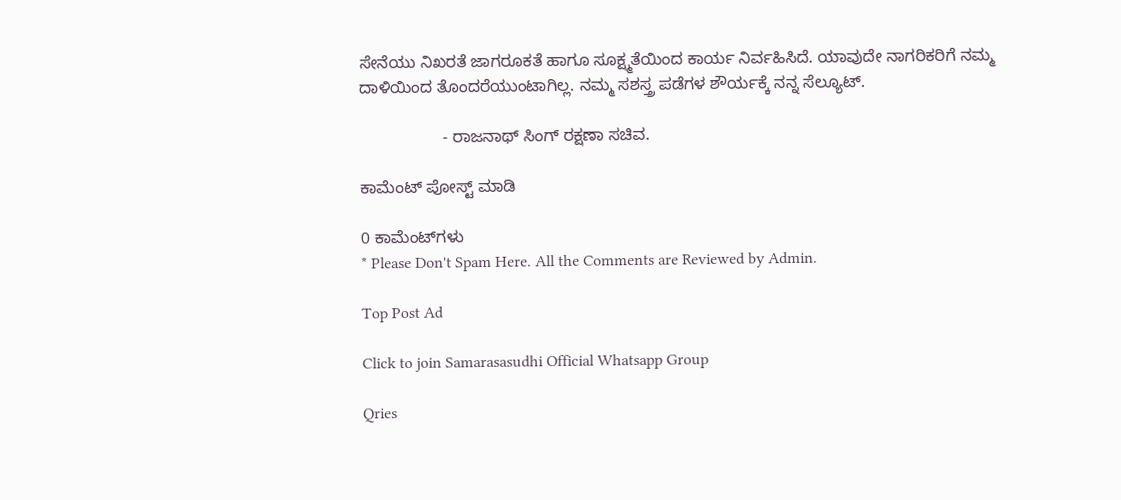ಸೇನೆಯು ನಿಖರತೆ ಜಾಗರೂಕತೆ ಹಾಗೂ ಸೂಕ್ಷ್ಮತೆಯಿಂದ ಕಾರ್ಯ ನಿರ್ವಹಿಸಿದೆ. ಯಾವುದೇ ನಾಗರಿಕರಿಗೆ ನಮ್ಮ ದಾಳಿಯಿಂದ ತೊಂದರೆಯುಂಟಾಗಿಲ್ಲ. ನಮ್ಮ ಸಶಸ್ತ್ರ ಪಡೆಗಳ ಶೌರ್ಯಕ್ಕೆ ನನ್ನ ಸೆಲ್ಯೂಟ್‌.

                  - ರಾಜನಾಥ್‌ ಸಿಂಗ್‌ ರಕ್ಷಣಾ ಸಚಿವ.

ಕಾಮೆಂಟ್‌‌ ಪೋಸ್ಟ್‌ ಮಾಡಿ

0 ಕಾಮೆಂಟ್‌ಗಳು
* Please Don't Spam Here. All the Comments are Reviewed by Admin.

Top Post Ad

Click to join Samarasasudhi Official Whatsapp Group

Qries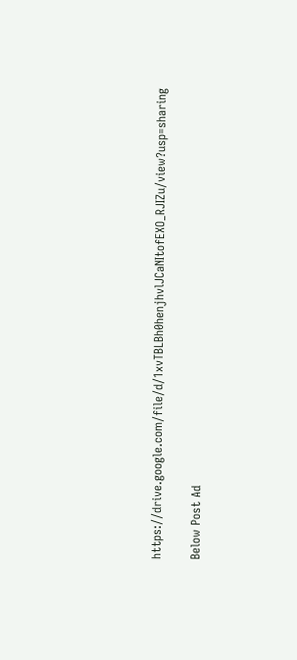https://drive.google.com/file/d/1xvTBLBh0henjhvlJCaNItofEXO_RJIZu/view?usp=sharing

Below Post Ad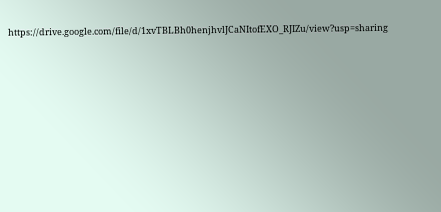https://drive.google.com/file/d/1xvTBLBh0henjhvlJCaNItofEXO_RJIZu/view?usp=sharing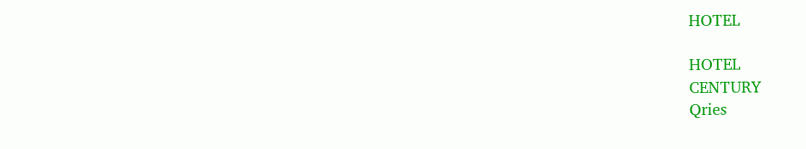HOTEL

HOTEL
CENTURY
Qries